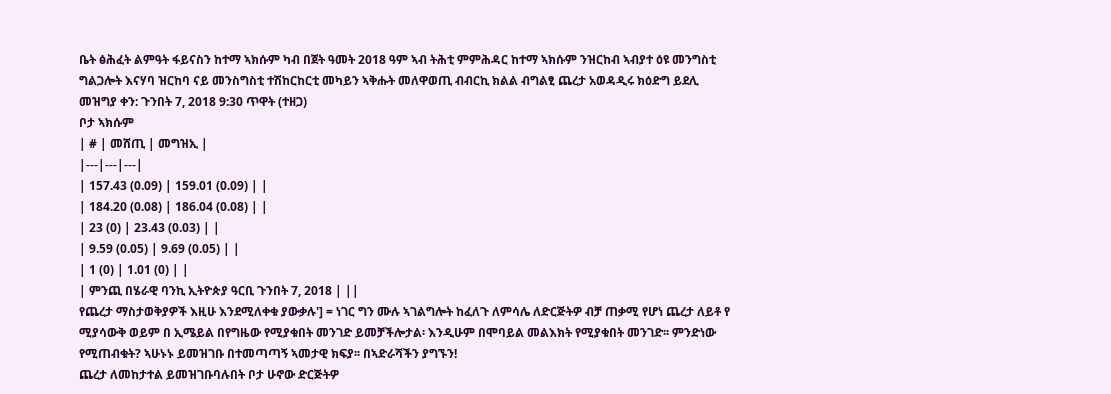ቤት ፅሕፈት ልምዓት ፋይናስን ከተማ ኣክሱም ካብ በጀት ዓመት 2018 ዓም ኣብ ትሕቲ ምምሕዳር ከተማ ኣክሱም ንዝርከብ ኣብያተ ዕዩ መንግስቲ ግልጋሎት እናሃባ ዝርከባ ናይ መንስግስቲ ተሽከርከርቲ መካይን ኣቅሑት መለዋወጢ ብብርኪ ክልል ብግልፂ ጨረታ አወዳዲሩ ክዕድግ ይደሊ
መዝግያ ቀን: ጉንበት 7, 2018 9:30 ጥዋት (ተዘጋ)
ቦታ ኣክሱም
| # | መሸጢ | መግዝኢ |
|---|---|---|
| 157.43 (0.09) | 159.01 (0.09) | |
| 184.20 (0.08) | 186.04 (0.08) | |
| 23 (0) | 23.43 (0.03) | |
| 9.59 (0.05) | 9.69 (0.05) | |
| 1 (0) | 1.01 (0) | |
| ምንጪ በሄራዊ ባንኪ ኢትዮጵያ ዓርቢ ጉንበት 7, 2018 | ||
የጨረታ ማስታወቅያዎች እዚሁ እንደሚለቀቁ ያውቃሉ'] = ነገር ግን ሙሉ ኣገልግሎት ከፈለጉ ለምሳሌ ለድርጅትዎ ብቻ ጠቃሚ የሆነ ጨረታ ለይቶ የ ሚያሳውቅ ወይም በ ኢሜይል በየግዜው የሚያቁበት መንገድ ይመቻችሎታል፡ እንዲሁም በሞባይል መልእክት የሚያቁበት መንገድ፡፡ ምንድነው የሚጠብቁት? ኣሁኑኑ ይመዝገቡ በተመጣጣኝ ኣመታዊ ክፍያ፡፡ በኣድራሻችን ያግኙን!
ጨረታ ለመከታተል ይመዝገቡባሉበት ቦታ ሁኖው ድርጅትዎ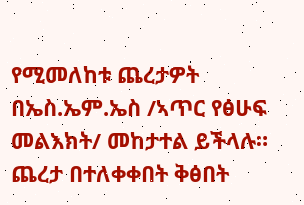የሚመለከቱ ጨረታዎት በኤስ.ኤም.ኤስ /ኣጥር የፅሁፍ መልእክት/ መከታተል ይችላሉ።
ጨረታ በተለቀቀበት ቅፅበት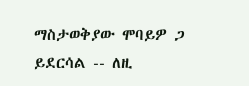ማስታወቅያው ሞባይዎ ጋ ይደርሳል -- ለዚ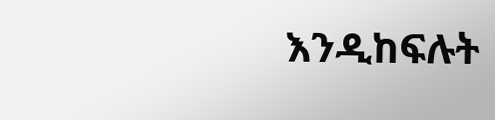እንዲከፍሉት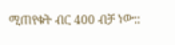ሚጠየቁት ብር 400 ብቻ ነው::